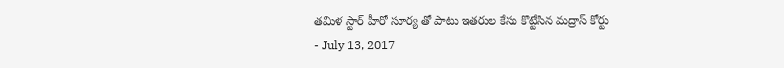తమిళ స్టార్ హీరో సూర్య తో పాటు ఇతరుల కేసు కొట్టేసిన మద్రాస్ కోర్టు
- July 13, 2017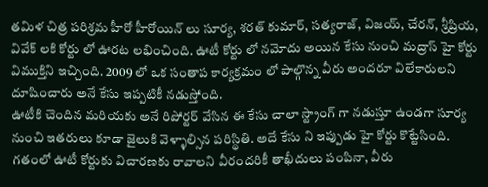తమిళ చిత్ర పరిశ్రమ హీరో హీరోయిన్ లు సూర్య, శరత్ కుమార్, సత్యరాజ్, విజయ్, చేరన్, శ్రీప్రియ, వివేక్ లకి కోర్టు లో ఊరట లభించింది. ఊటీ కోర్టు లో నమోదు అయిన కేసు నుంచి మద్రాస్ హై కోర్టు విముక్తిని ఇచ్చింది. 2009 లో ఒక సంతాప కార్యక్రమం లో పాల్గొన్న వీరు అందరూ విలేకారులని దూషించారు అనే కేసు ఇప్పటికీ నడుస్తోంది.
ఊటీకి చెందిన మరియకు అనే రిపోర్టర్ వేసిన ఈ కేసు చాలా స్ట్రాంగ్ గా నడుస్తూ ఉండగా సూర్య నుంచి ఇతరులు కూడా జైలుకి వెళ్ళాల్సిన పరిస్థితి. అదే కేసు ని ఇప్పుడు హై కోర్టు కొట్టేసింది. గతంలో ఊటీ కోర్టుకు విచారణకు రావాలని వీరందరికీ తాఖీదులు పంపినా, వీరు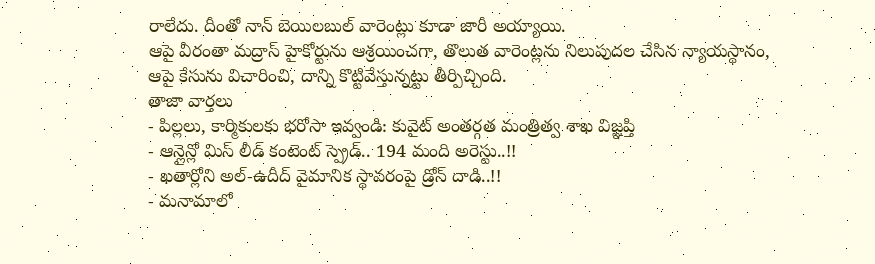రాలేదు. దీంతో నాన్ బెయిలబుల్ వారెంట్లు కూడా జారీ అయ్యాయి.
ఆపై వీరంతా మద్రాస్ హైకోర్టును ఆశ్రయించగా, తొలుత వారెంట్లను నిలుపుదల చేసిన న్యాయస్థానం, ఆపై కేసును విచారించి, దాన్ని కొట్టివేస్తున్నట్టు తీర్పిచ్చింది.
తాజా వార్తలు
- పిల్లలు, కార్మికులకు భరోసా ఇవ్వండి: కువైట్ అంతర్గత మంత్రిత్వ శాఖ విజ్ఞప్తి
- ఆన్లైన్లో మిస్ లీడ్ కంటెంట్ స్ప్రెడ్.. 194 మంది అరెస్టు..!!
- ఖతార్లోని అల్-ఉదీద్ వైమానిక స్థావరంపై డ్రోన్ దాడి..!!
- మనామాలో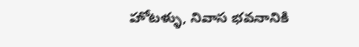హోటళ్ళు, నివాస భవనానికి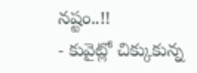నష్టం..!!
- కువైట్లో చిక్కుకున్న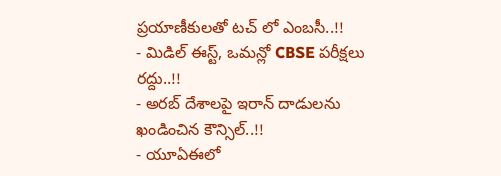ప్రయాణీకులతో టచ్ లో ఎంబసీ..!!
- మిడిల్ ఈస్ట్, ఒమన్లో CBSE పరీక్షలు రద్దు..!!
- అరబ్ దేశాలపై ఇరాన్ దాడులను ఖండించిన కౌన్సిల్..!!
- యూఏఈలో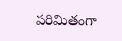పరిమితంగా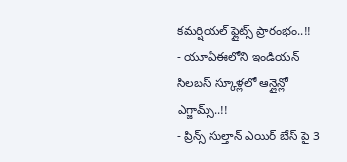కమర్షియల్ ఫ్లైట్స్ ప్రారంభం..!!
- యూఏఈలోని ఇండియన్ సిలబస్ స్కూళ్లలో ఆన్లైన్లో ఎగ్జామ్స్..!!
- ప్రిన్స్ సుల్తాన్ ఎయిర్ బేస్ పై 3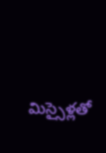మిస్సైళ్లతో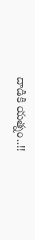దాడికి యత్నం..!!